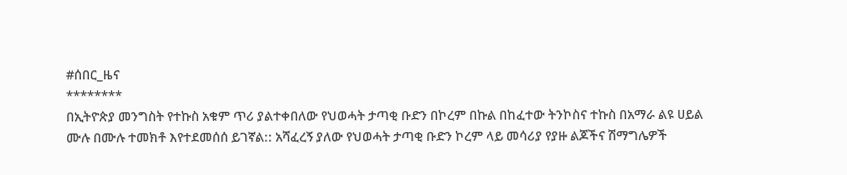#ሰበር_ዜና
********
በኢትዮጵያ መንግስት የተኩስ አቁም ጥሪ ያልተቀበለው የህወሓት ታጣቂ ቡድን በኮረም በኩል በከፈተው ትንኮስና ተኩስ በአማራ ልዩ ሀይል ሙሉ በሙሉ ተመክቶ እየተደመሰሰ ይገኛል:: አሻፈረኝ ያለው የህወሓት ታጣቂ ቡድን ኮረም ላይ መሳሪያ የያዙ ልጆችና ሽማግሌዎች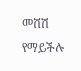መሸሽ የማይችሉ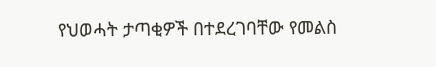የህወሓት ታጣቂዎች በተደረገባቸው የመልስ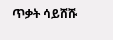ጥቃት ሳይሸሹ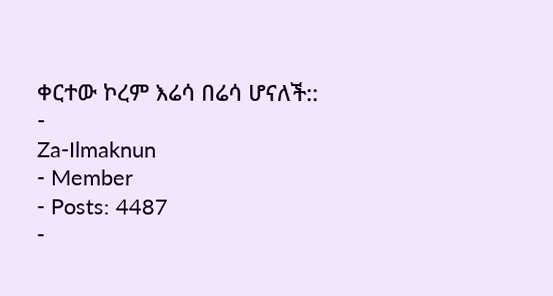ቀርተው ኮረም እሬሳ በሬሳ ሆናለች::
-
Za-Ilmaknun
- Member
- Posts: 4487
-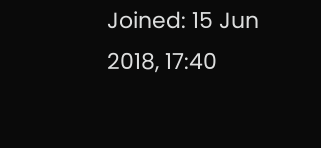Joined: 15 Jun 2018, 17:40